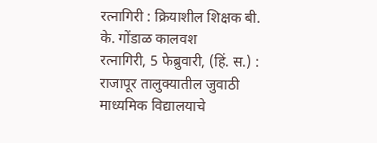रत्नागिरी : क्रियाशील शिक्षक बी. के. गोंडाळ कालवश
रत्नागिरी, 5 फेब्रुवारी, (हिं. स.) : राजापूर तालुक्यातील जुवाठी माध्यमिक विद्यालयाचे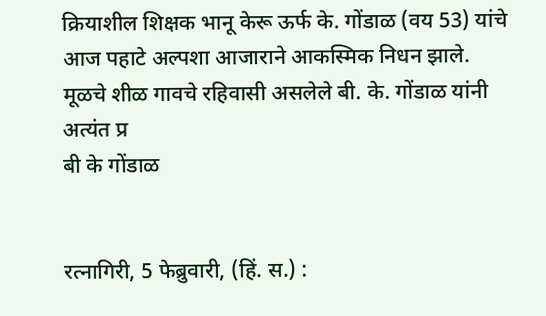क्रियाशील शिक्षक भानू केरू ऊर्फ के. गोंडाळ (वय 53) यांचे आज पहाटे अल्पशा आजाराने आकस्मिक निधन झाले. मूळचे शीळ गावचे रहिवासी असलेले बी. के. गोंडाळ यांनी अत्यंत प्र
बी के गोंडाळ


रत्नागिरी, 5 फेब्रुवारी, (हिं. स.) :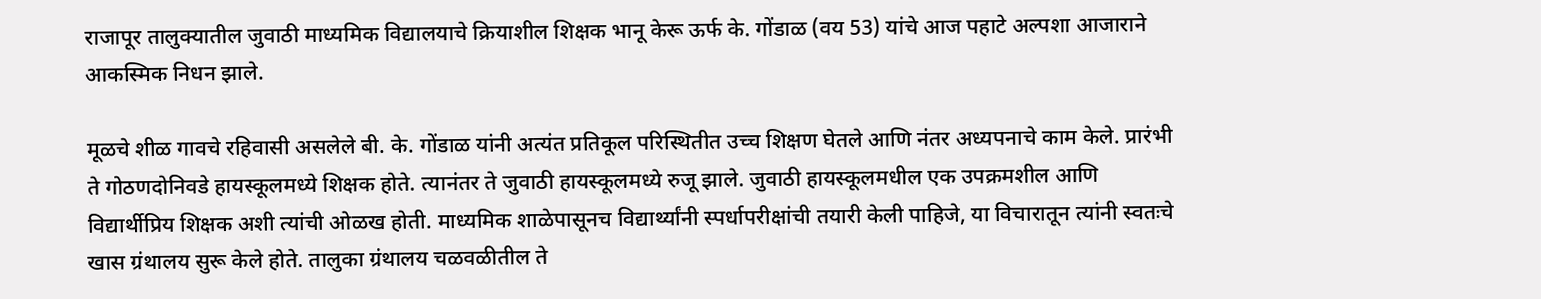राजापूर तालुक्यातील जुवाठी माध्यमिक विद्यालयाचे क्रियाशील शिक्षक भानू केरू ऊर्फ के. गोंडाळ (वय 53) यांचे आज पहाटे अल्पशा आजाराने आकस्मिक निधन झाले.

मूळचे शीळ गावचे रहिवासी असलेले बी. के. गोंडाळ यांनी अत्यंत प्रतिकूल परिस्थितीत उच्च शिक्षण घेतले आणि नंतर अध्यपनाचे काम केले. प्रारंभी ते गोठणदोनिवडे हायस्कूलमध्ये शिक्षक होते. त्यानंतर ते जुवाठी हायस्कूलमध्ये रुजू झाले. जुवाठी हायस्कूलमधील एक उपक्रमशील आणि विद्यार्थीप्रिय शिक्षक अशी त्यांची ओळख होती. माध्यमिक शाळेपासूनच विद्यार्थ्यांनी स्पर्धापरीक्षांची तयारी केली पाहिजे, या विचारातून त्यांनी स्वतःचे खास ग्रंथालय सुरू केले होते. तालुका ग्रंथालय चळवळीतील ते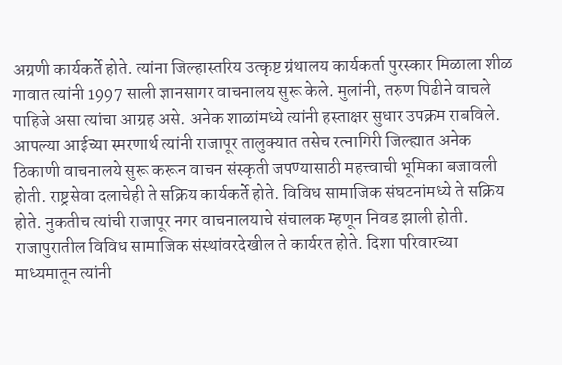अग्रणी कार्यकर्ते होते. त्यांना जिल्हास्तरिय उत्कृष्ट ग्रंथालय कार्यकर्ता पुरस्कार मिळाला शीळ गावात त्यांनी 1997 साली ज्ञानसागर वाचनालय सुरू केले. मुलांनी, तरुण पिढीने वाचले पाहिजे असा त्यांचा आग्रह असे. अनेक शाळांमध्ये त्यांनी हस्ताक्षर सुधार उपक्रम राबविले. आपल्या आईच्या स्मरणार्थ त्यांनी राजापूर तालुक्यात तसेच रत्नागिरी जिल्ह्यात अनेक ठिकाणी वाचनालये सुरू करून वाचन संस्कृती जपण्यासाठी महत्त्वाची भूमिका बजावली होती. राष्ट्रसेवा दलाचेही ते सक्रिय कार्यकर्ते होते. विविध सामाजिक संघटनांमध्ये ते सक्रिय होते. नुकतीच त्यांची राजापूर नगर वाचनालयाचे संचालक म्हणून निवड झाली होती. राजापुरातील विविध सामाजिक संस्थांवरदेखील ते कार्यरत होते. दिशा परिवारच्या माध्यमातून त्यांनी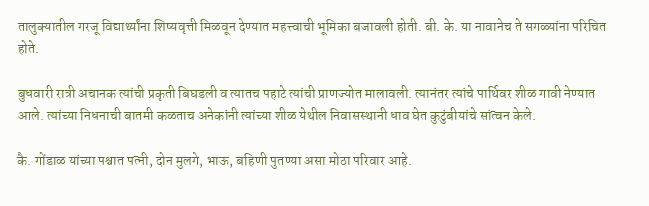तालुक्यातील गरजू विद्यार्थ्यांना शिष्यवृत्ती मिळवून देण्यात महत्त्वाची भूमिका बजावली होती. बी. के. या नावानेच ते सगळ्यांना परिचित होते.

बुधवारी रात्री अचानक त्यांची प्रकृती बिघडली व त्यातच पहाटे त्यांची प्राणज्योत मालावली. त्यानंतर त्यांचे पार्थिवर शीळ गावी नेण्यात आले. त्यांच्या निधनाची बातमी कळताच अनेकांनी त्यांच्या शीळ येथील निवासस्थानी धाव घेत कुटुंबीयांचे सांत्वन केले.

कै. गोंडाळ यांच्या पश्चात पत्नी, दोन मुलगे, भाऊ, बहिणी पुतण्या असा मोठा परिवार आहे.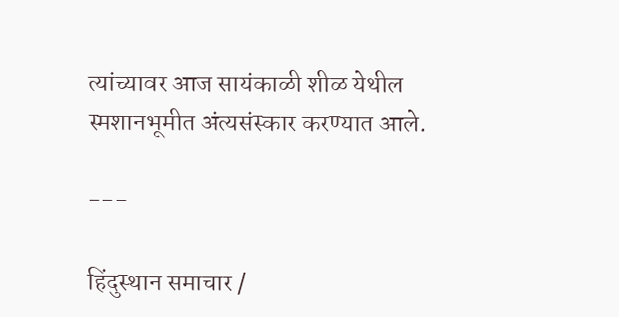त्यांच्यावर आज सायंकाळी शीळ येथील स्मशानभूमीत अंत्यसंस्कार करण्यात आले.

---

हिंदुस्थान समाचार /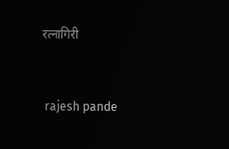रत्नागिरी


 rajesh pande